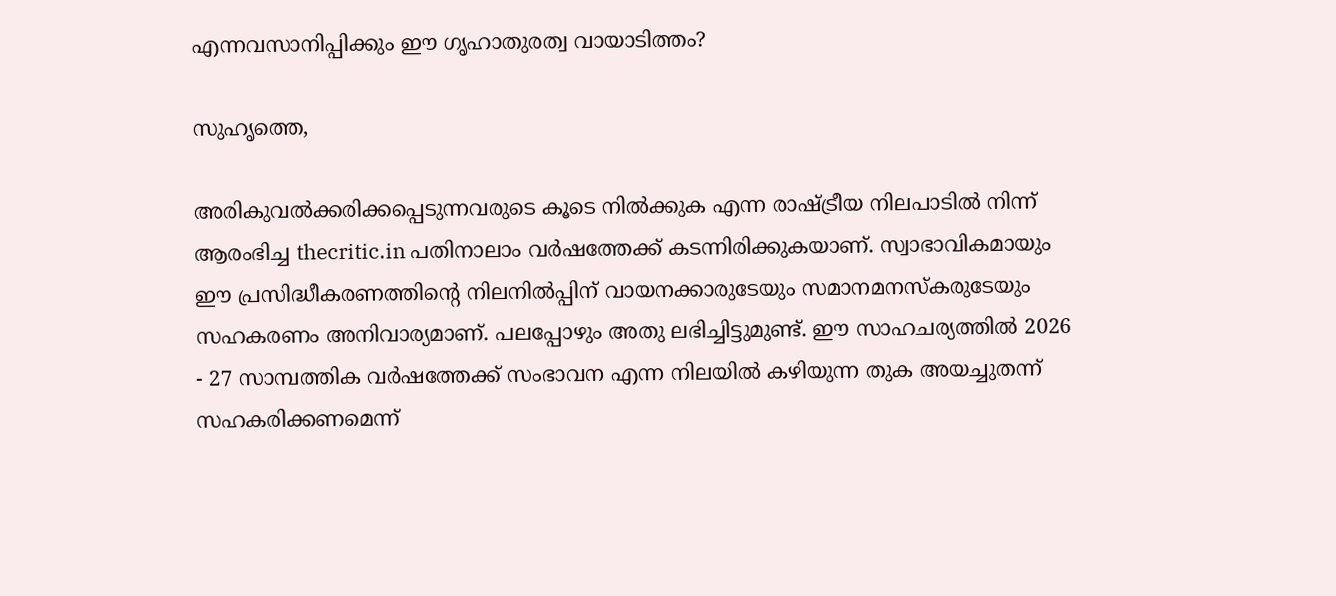എന്നവസാനിപ്പിക്കും ഈ ഗൃഹാതുരത്വ വായാടിത്തം?

സുഹൃത്തെ,

അരികുവല്‍ക്കരിക്കപ്പെടുന്നവരുടെ കൂടെ നില്‍ക്കുക എന്ന രാഷ്ട്രീയ നിലപാടില്‍ നിന്ന് ആരംഭിച്ച thecritic.in പതിനാലാം വര്‍ഷത്തേക്ക് കടന്നിരിക്കുകയാണ്. സ്വാഭാവികമായും ഈ പ്രസിദ്ധീകരണത്തിന്റെ നിലനില്‍പ്പിന് വായനക്കാരുടേയും സമാനമനസ്‌കരുടേയും സഹകരണം അനിവാര്യമാണ്. പലപ്പോഴും അതു ലഭിച്ചിട്ടുമുണ്ട്. ഈ സാഹചര്യത്തില്‍ 2026 - 27 സാമ്പത്തിക വര്‍ഷത്തേക്ക് സംഭാവന എന്ന നിലയില്‍ കഴിയുന്ന തുക അയച്ചുതന്ന് സഹകരിക്കണമെന്ന്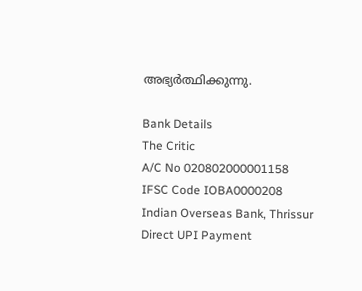അഭ്യര്‍ത്ഥിക്കുന്നു.

Bank Details
The Critic
A/C No 020802000001158
IFSC Code IOBA0000208
Indian Overseas Bank, Thrissur
Direct UPI Payment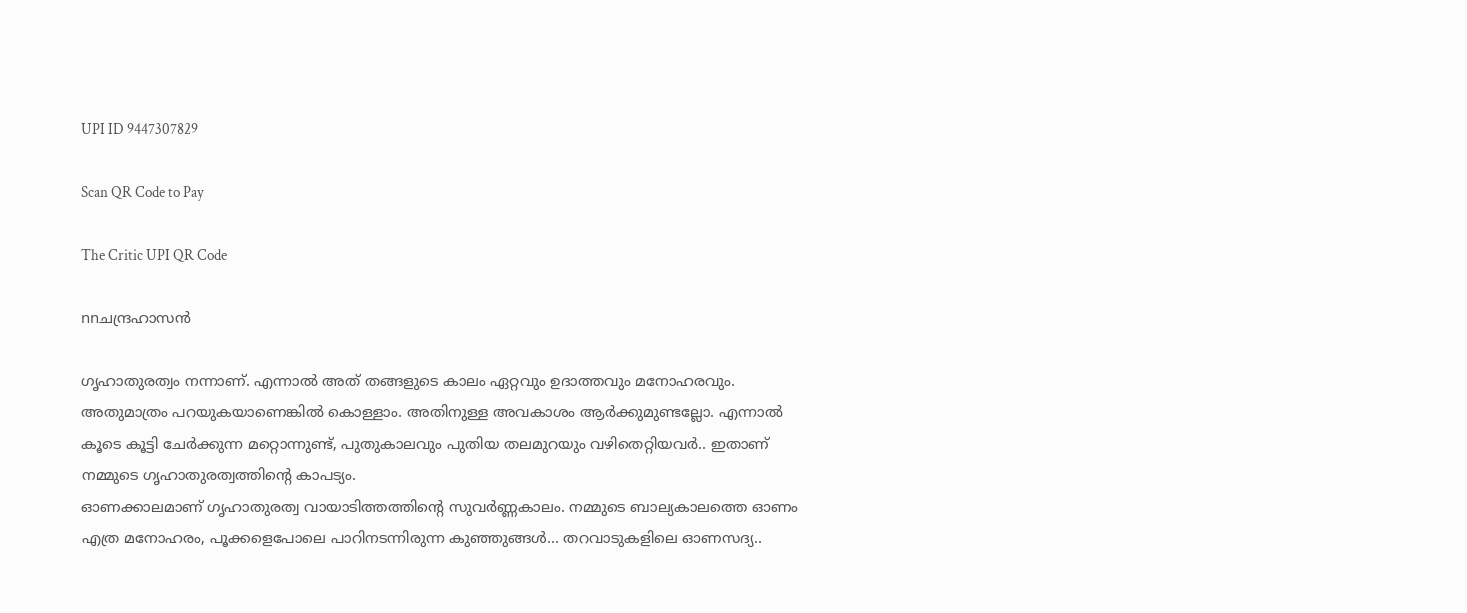UPI ID 9447307829

Scan QR Code to Pay

The Critic UPI QR Code

nnചന്ദ്രഹാസന്‍

ഗൃഹാതുരത്വം നന്നാണ്‌. എന്നാല്‍ അത്‌ തങ്ങളുടെ കാലം ഏറ്റവും ഉദാത്തവും മനോഹരവും. അതുമാത്രം പറയുകയാണെങ്കില്‍ കൊള്ളാം. അതിനുള്ള അവകാശം ആര്‍ക്കുമുണ്ടല്ലോ. എന്നാല്‍ കൂടെ കൂട്ടി ചേര്‍ക്കുന്ന മറ്റൊന്നുണ്ട്‌, പുതുകാലവും പുതിയ തലമുറയും വഴിതെറ്റിയവര്‍.. ഇതാണ്‌ നമ്മുടെ ഗൃഹാതുരത്വത്തിന്റെ കാപട്യം.
ഓണക്കാലമാണ്‌ ഗൃഹാതുരത്വ വായാടിത്തത്തിന്റെ സുവര്‍ണ്ണകാലം. നമ്മുടെ ബാല്യകാലത്തെ ഓണം എത്ര മനോഹരം, പൂക്കളെപോലെ പാറിനടന്നിരുന്ന കുഞ്ഞുങ്ങള്‍… തറവാടുകളിലെ ഓണസദ്യ..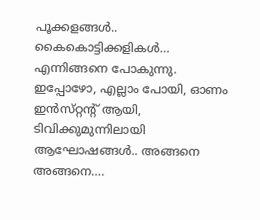പൂക്കളങ്ങള്‍.. കൈകൊട്ടിക്കളികള്‍… എന്നിങ്ങനെ പോകുന്നു. ഇപ്പോഴോ, എല്ലാം പോയി, ഓണം ഇന്‍സ്‌റ്റന്റ്‌ ആയി, ടിവിക്കുമുന്നിലായി ആഘോഷങ്ങള്‍.. അങ്ങനെ അങ്ങനെ….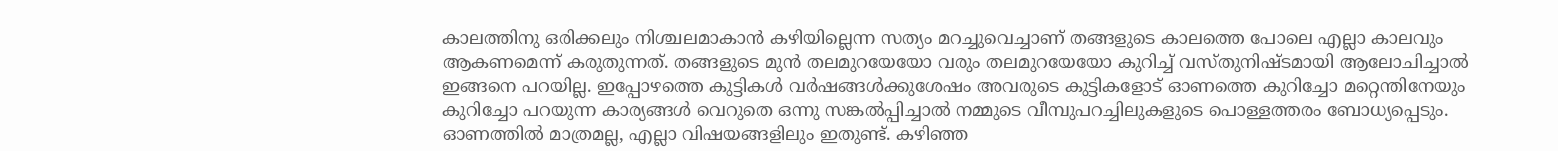കാലത്തിനു ഒരിക്കലും നിശ്ചലമാകാന്‍ കഴിയില്ലെന്ന സത്യം മറച്ചുവെച്ചാണ്‌ തങ്ങളുടെ കാലത്തെ പോലെ എല്ലാ കാലവും ആകണമെന്ന്‌ കരുതുന്നത്‌. തങ്ങളുടെ മുന്‍ തലമുറയേയോ വരും തലമുറയേയോ കുറിച്ച്‌ വസ്‌തുനിഷ്ടമായി ആലോചിച്ചാല്‍ ഇങ്ങനെ പറയില്ല. ഇപ്പോഴത്തെ കുട്ടികള്‍ വര്‍ഷങ്ങള്‍ക്കുശേഷം അവരുടെ കുട്ടികളോട്‌ ഓണത്തെ കുറിച്ചോ മറ്റെന്തിനേയും കുറിച്ചോ പറയുന്ന കാര്യങ്ങള്‍ വെറുതെ ഒന്നു സങ്കല്‍പ്പിച്ചാല്‍ നമ്മുടെ വീമ്പുപറച്ചിലുകളുടെ പൊള്ളത്തരം ബോധ്യപ്പെടും.
ഓണത്തില്‍ മാത്രമല്ല, എല്ലാ വിഷയങ്ങളിലും ഇതുണ്ട്‌. കഴിഞ്ഞ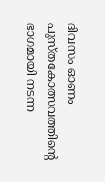ദിവസം ഓണം പുസ്‌തകോത്സവത്തിന്റെ ഭാഗമായി നടന്ന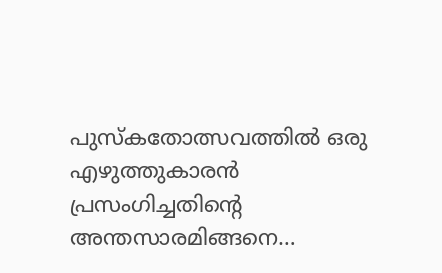പുസ്‌കതോത്സവത്തില്‍ ഒരു എഴുത്തുകാരന്‍ പ്രസംഗിച്ചതിന്റെ അന്തസാരമിങ്ങനെ…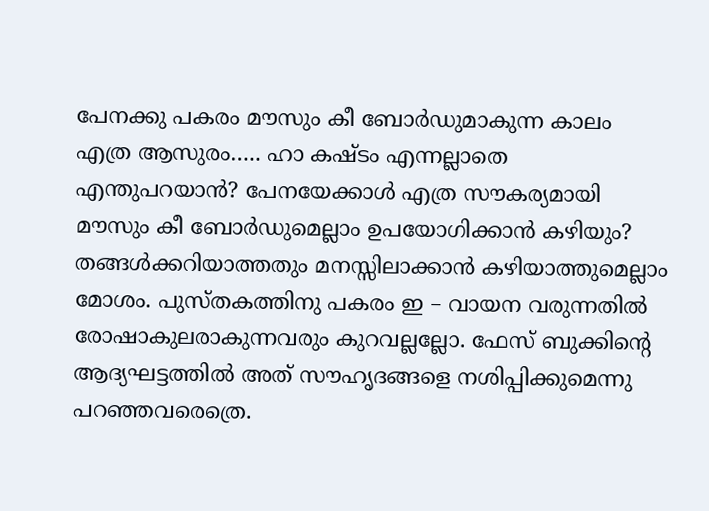പേനക്കു പകരം മൗസും കീ ബോര്‍ഡുമാകുന്ന കാലം എത്ര ആസുരം….. ഹാ കഷ്ടം എന്നല്ലാതെ എന്തുപറയാന്‍? പേനയേക്കാള്‍ എത്ര സൗകര്യമായി മൗസും കീ ബോര്‍ഡുമെല്ലാം ഉപയോഗിക്കാന്‍ കഴിയും? തങ്ങള്‍ക്കറിയാത്തതും മനസ്സിലാക്കാന്‍ കഴിയാത്തുമെല്ലാം മോശം. പുസ്‌തകത്തിനു പകരം ഇ – വായന വരുന്നതില്‍ രോഷാകുലരാകുന്നവരും കുറവല്ലല്ലോ. ഫേസ്‌ ബുക്കിന്റെ ആദ്യഘട്ടത്തില്‍ അത്‌ സൗഹൃദങ്ങളെ നശിപ്പിക്കുമെന്നു പറഞ്ഞവരെത്രെ.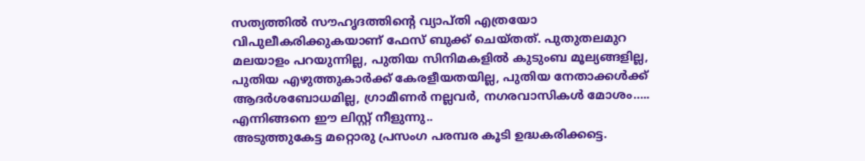സത്യത്തില്‍ സൗഹൃദത്തിന്റെ വ്യാപ്‌തി എത്രയോ വിപുലീകരിക്കുകയാണ്‌ ഫേസ്‌ ബുക്ക്‌ ചെയ്‌തത്‌. പുതുതലമുറ മലയാളം പറയുന്നില്ല, പുതിയ സിനിമകളില്‍ കുടുംബ മൂല്യങ്ങളില്ല, പുതിയ എഴുത്തുകാര്‍ക്ക്‌ കേരളീയതയില്ല, പുതിയ നേതാക്കള്‍ക്ക്‌ ആദര്‍ശബോധമില്ല, ഗ്രാമീണര്‍ നല്ലവര്‍, നഗരവാസികള്‍ മോശം….. എന്നിങ്ങനെ ഈ ലിസ്റ്റ്‌ നീളുന്നു..
അടുത്തുകേട്ട മറ്റൊരു പ്രസംഗ പരമ്പര കൂടി ഉദ്ധകരിക്കട്ടെ.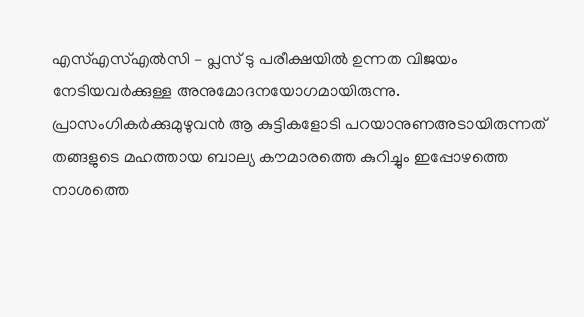എസ്‌എസ്‌എല്‍സി – പ്ലസ്‌ ടു പരീക്ഷയില്‍ ഉന്നത വിജയം നേടിയവര്‍ക്കുള്ള അനുമോദനയോഗമായിരുന്നു. പ്രാസംഗികര്‍ക്കുമുഴുവന്‍ ആ കുട്ടികളോടി പറയാനുണഅടായിരുന്നത്‌ തങ്ങളുടെ മഹത്തായ ബാല്യ കൗമാരത്തെ കുറിച്ചും ഇപ്പോഴത്തെ നാശത്തെ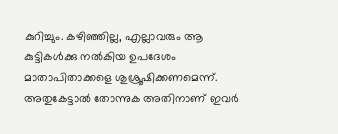കുറിച്ചും. കഴിഞ്ഞില്ല, എല്ലാവരും ആ കുട്ടികള്‍ക്കു നല്‍കിയ ഉപദേശം മാതാപിതാക്കളെ ശുശ്രൂഷിക്കണമെന്ന്‌. അതുകേട്ടാല്‍ തോന്നുക അതിനാണ്‌ ഇവര്‍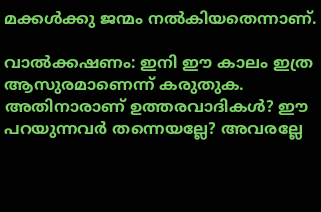മക്കള്‍ക്കു ജന്മം നല്‍കിയതെന്നാണ്‌.

വാല്‍ക്കഷണം: ഇനി ഈ കാലം ഇത്ര ആസുരമാണെന്ന്‌ കരുതുക. അതിനാരാണ്‌ ഉത്തരവാദികള്‍? ഈ പറയുന്നവര്‍ തന്നെയല്ലേ? അവരല്ലേ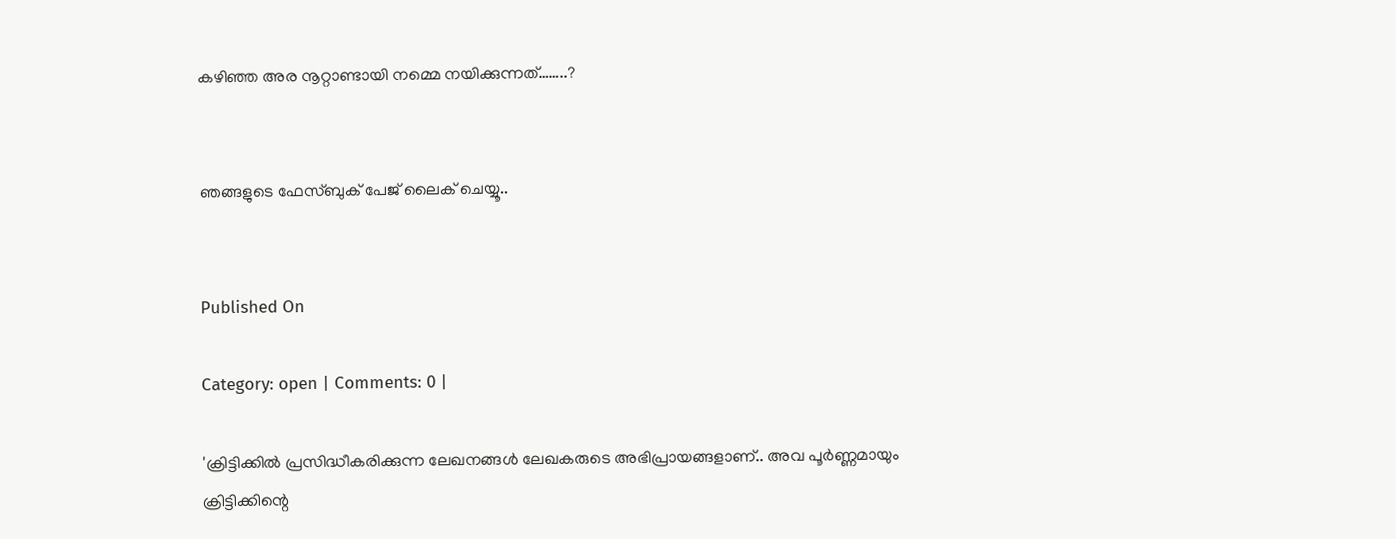കഴിഞ്ഞ അര നൂറ്റാണ്ടായി നമ്മെ നയിക്കുന്നത്‌……..?


ഞങ്ങളുടെ ഫേസ്ബുക് പേജ് ലൈക് ചെയ്യൂ..


Published On

Category: open | Comments: 0 |

'ക്രിട്ടിക്കില്‍ പ്രസിദ്ധീകരിക്കുന്ന ലേഖനങ്ങള്‍ ലേഖകരുടെ അഭിപ്രായങ്ങളാണ്.. അവ പൂര്‍ണ്ണമായും ക്രിട്ടിക്കിന്റെ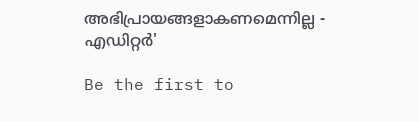അഭിപ്രായങ്ങളാകണമെന്നില്ല - എഡിറ്റര്‍'

Be the first to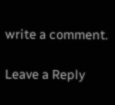write a comment.

Leave a Reply